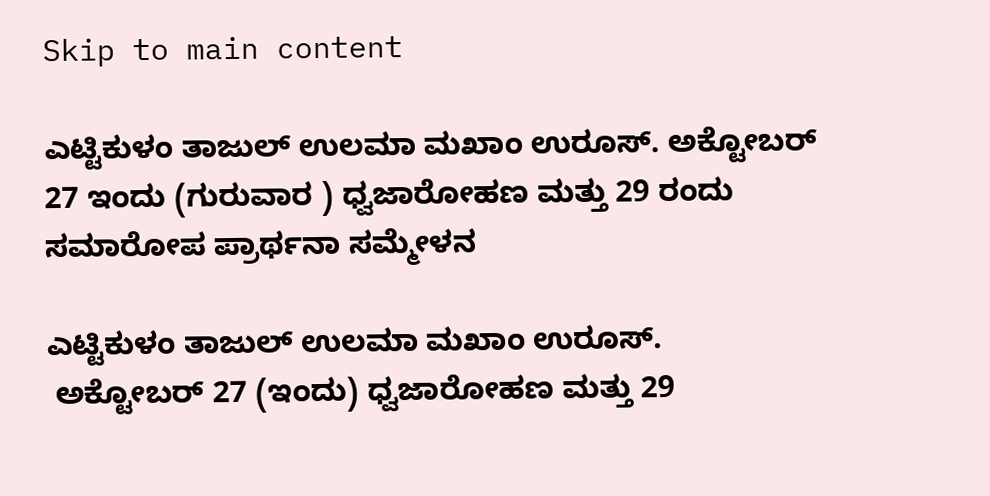Skip to main content

ಎಟ್ಟಿಕುಳಂ ತಾಜುಲ್ ಉಲಮಾ ಮಖಾಂ ಉರೂಸ್. ಅಕ್ಟೋಬರ್ 27 ಇಂದು (ಗುರುವಾರ ) ಧ್ವಜಾರೋಹಣ ಮತ್ತು 29 ರಂದು ಸಮಾರೋಪ ಪ್ರಾರ್ಥನಾ ಸಮ್ಮೇಳನ

ಎಟ್ಟಿಕುಳಂ ತಾಜುಲ್ ಉಲಮಾ ಮಖಾಂ ಉರೂಸ್.
 ಅಕ್ಟೋಬರ್ 27 (ಇಂದು) ಧ್ವಜಾರೋಹಣ ಮತ್ತು 29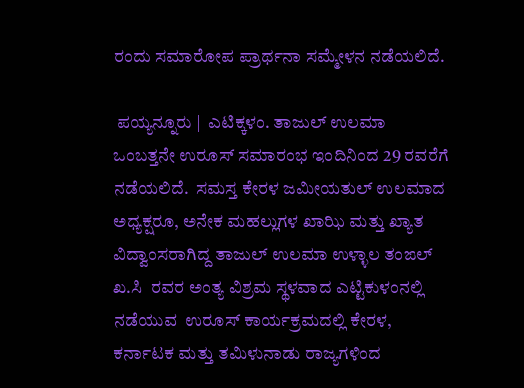ರಂದು ಸಮಾರೋಪ ಪ್ರಾರ್ಥನಾ ಸಮ್ಮೇಳನ ನಡೆಯಲಿದೆ.

 ಪಯ್ಯನ್ನೂರು |  ಎಟಿಕ್ಕಳಂ. ತಾಜುಲ್ ಉಲಮಾ ಒಂಬತ್ತನೇ ಉರೂಸ್ ಸಮಾರಂಭ ಇಂದಿನಿಂದ 29 ರವರೆಗೆ ನಡೆಯಲಿದೆ.  ಸಮಸ್ತ ಕೇರಳ ಜಮೀಯತುಲ್ ಉಲಮಾದ ಅಧ್ಯಕ್ಷರೂ, ಅನೇಕ ಮಹಲ್ಲುಗಳ ಖಾಝಿ ಮತ್ತು ಖ್ಯಾತ ವಿದ್ವಾಂಸರಾಗಿದ್ದ ತಾಜುಲ್ ಉಲಮಾ ಉಳ್ಳಾಲ ತಂಙಲ್ ಖ.ಸಿ  ರವರ ಅಂತ್ಯ ವಿಶ್ರಮ ಸ್ಥಳವಾದ ಎಟ್ಟಿಕುಳಂನಲ್ಲಿ ನಡೆಯುವ  ಉರೂಸ್ ಕಾರ್ಯಕ್ರಮದಲ್ಲಿ ಕೇರಳ, ಕರ್ನಾಟಕ ಮತ್ತು ತಮಿಳುನಾಡು ರಾಜ್ಯಗಳಿಂದ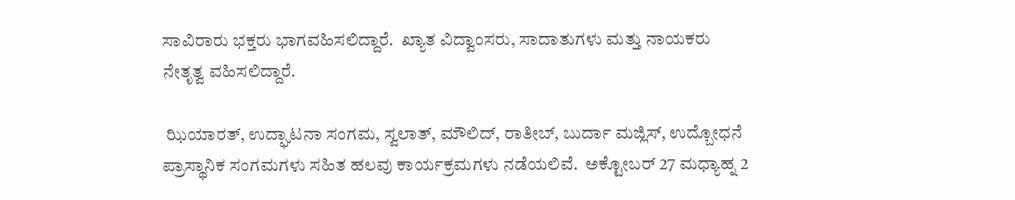ಸಾವಿರಾರು ಭಕ್ತರು ಭಾಗವಹಿಸಲಿದ್ದಾರೆ.  ಖ್ಯಾತ ವಿದ್ವಾಂಸರು, ಸಾದಾತುಗಳು ಮತ್ತು ನಾಯಕರು ನೇತೃತ್ವ ವಹಿಸಲಿದ್ದಾರೆ.

 ಝಿಯಾರತ್, ಉದ್ಘಾಟನಾ ಸಂಗಮ, ಸ್ವಲಾತ್, ಮೌಲಿದ್, ರಾತೀಬ್, ಬುರ್ದಾ ಮಜ್ಲಿಸ್, ಉದ್ಬೋಧನೆ ಪ್ರಾಸ್ಥಾನಿಕ ಸಂಗಮಗಳು ಸಹಿತ ಹಲವು ಕಾರ್ಯಕ್ರಮಗಳು ನಡೆಯಲಿವೆ.  ಅಕ್ಟೋಬರ್ 27 ಮಧ್ಯಾಹ್ನ 2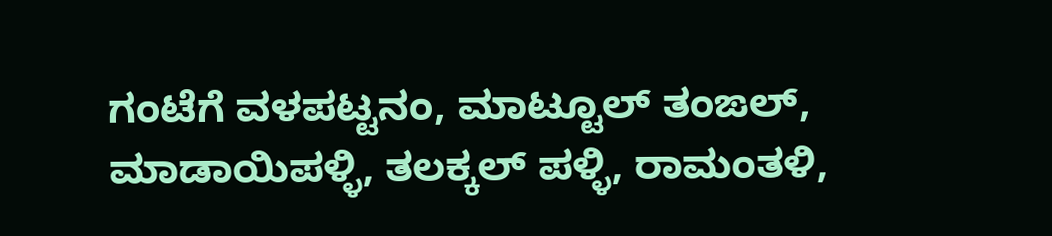ಗಂಟೆಗೆ ವಳಪಟ್ಟನಂ, ಮಾಟ್ಟೂಲ್ ತಂಙಲ್, ಮಾಡಾಯಿಪಳ್ಳಿ, ತಲಕ್ಕಲ್ ಪಳ್ಳಿ, ರಾಮಂತಳಿ,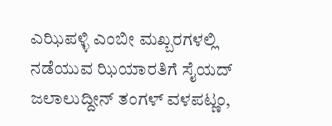ಎಝಿಪಳ್ಳಿ ಎಂಬೀ ಮಖ್ಬರಗಳಲ್ಲಿ ನಡೆಯುವ ಝಿಯಾರತಿಗೆ ಸೈಯದ್ ಜಲಾಲುದ್ದೀನ್ ತಂಗಳ್ ವಳಪಟ್ಣಂ,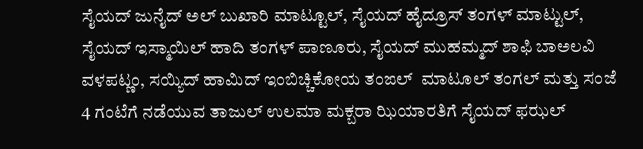ಸೈಯದ್ ಜುನೈದ್ ಅಲ್ ಬುಖಾರಿ ಮಾಟ್ಟೂಲ್, ಸೈಯದ್ ಹೈದ್ರೂಸ್ ತಂಗಳ್ ಮಾಟ್ಟುಲ್, ಸೈಯದ್ ಇಸ್ಮಾಯಿಲ್ ಹಾದಿ ತಂಗಳ್ ಪಾಣೂರು, ಸೈಯದ್ ಮುಹಮ್ಮದ್ ಶಾಫಿ ಬಾಅಲವಿ ವಳಪಟ್ಣಂ, ಸಯ್ಯಿದ್ ಹಾಮಿದ್ ಇಂಬಿಚ್ಚಿಕೋಯ ತಂಙಲ್  ಮಾಟೂಲ್ ತಂಗಲ್ ಮತ್ತು ಸಂಜೆ 4 ಗಂಟೆಗೆ ನಡೆಯುವ ತಾಜುಲ್ ಉಲಮಾ ಮಕ್ಬರಾ ಝಿಯಾರತಿಗೆ ಸೈಯದ್ ಫಝಲ್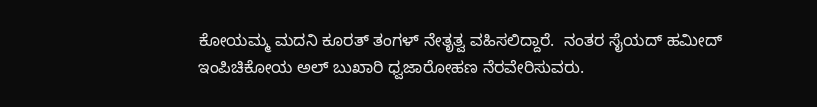ಕೋಯಮ್ಮ ಮದನಿ ಕೂರತ್ ತಂಗಳ್ ನೇತೃತ್ವ ವಹಿಸಲಿದ್ದಾರೆ.  ನಂತರ ಸೈಯದ್ ಹಮೀದ್ ಇಂಪಿಚಿಕೋಯ ಅಲ್ ಬುಖಾರಿ ಧ್ವಜಾರೋಹಣ ನೆರವೇರಿಸುವರು.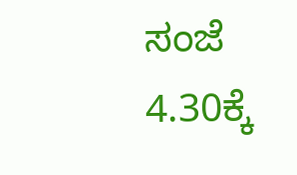ಸಂಜೆ 4.30ಕ್ಕೆ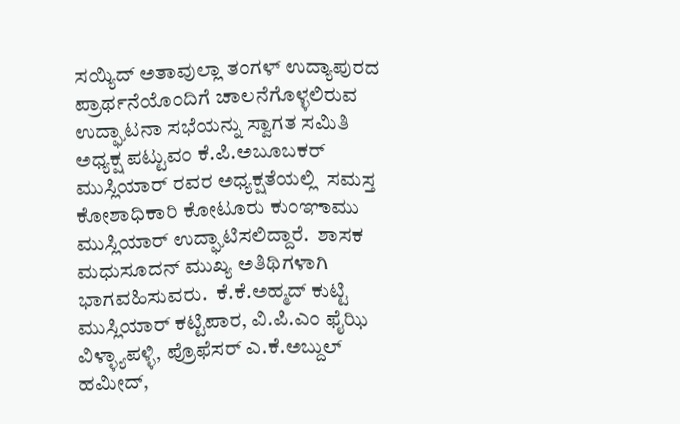ಸಯ್ಯಿದ್ ಅತಾವುಲ್ಲಾ ತಂಗಳ್ ಉದ್ಯಾಪುರದ ಪ್ರಾರ್ಥನೆಯೊಂದಿಗೆ ಚಾಲನೆಗೊಳ್ಳಲಿರುವ ಉದ್ಘಾಟನಾ ಸಭೆಯನ್ನು ಸ್ವಾಗತ ಸಮಿತಿ ಅಧ್ಯಕ್ಷ ಪಟ್ಟುವಂ ಕೆ.ಪಿ.ಅಬೂಬಕರ್ ಮುಸ್ಲಿಯಾರ್ ರವರ ಅಧ್ಯಕ್ಷತೆಯಲ್ಲಿ  ಸಮಸ್ತ ಕೋಶಾಧಿಕಾರಿ ಕೋಟೂರು ಕುಂಞಾಮು ಮುಸ್ಲಿಯಾರ್ ಉದ್ಘಾಟಿಸಲಿದ್ದಾರೆ.  ಶಾಸಕ ಮಧುಸೂದನ್ ಮುಖ್ಯ ಅತಿಥಿಗಳಾಗಿ ಭಾಗವಹಿಸುವರು.  ಕೆ.ಕೆ.ಅಹ್ಮದ್ ಕುಟ್ಟಿ ಮುಸ್ಲಿಯಾರ್ ಕಟ್ಟಿಪಾರ, ವಿ.ಪಿ.ಎಂ ಫೈಝಿ ವಿಳ್ಳ್ಯಾಪಳ್ಳಿ, ಪ್ರೊಫೆಸರ್ ಎ.ಕೆ.ಅಬ್ದುಲ್ ಹಮೀದ್,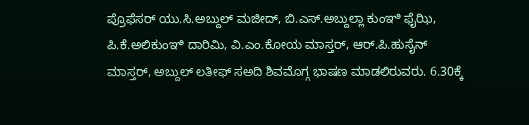ಪ್ರೊಫೆಸರ್ ಯು.ಸಿ.ಅಬ್ದುಲ್ ಮಜೀದ್, ಬಿ.ಎಸ್.ಅಬ್ದುಲ್ಲಾ ಕುಂಞಿ ಫೈಝಿ, ಪಿ.ಕೆ.ಅಲಿಕುಂಞಿ ದಾರಿಮಿ, ವಿ.ಎಂ.ಕೋಯ ಮಾಸ್ತರ್, ಆರ್.ಪಿ.ಹುಸೈನ್ ಮಾಸ್ತರ್, ಅಬ್ದುಲ್ ಲತೀಫ್ ಸಅದಿ ಶಿವಮೊಗ್ಗ ಭಾಷಣ ಮಾಡಲಿರುವರು. 6.30ಕ್ಕೆ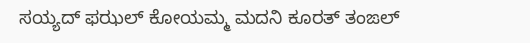ಸಯ್ಯದ್ ಫಝಲ್ ಕೋಯಮ್ಮ ಮದನಿ ಕೂರತ್ ತಂಙಲ್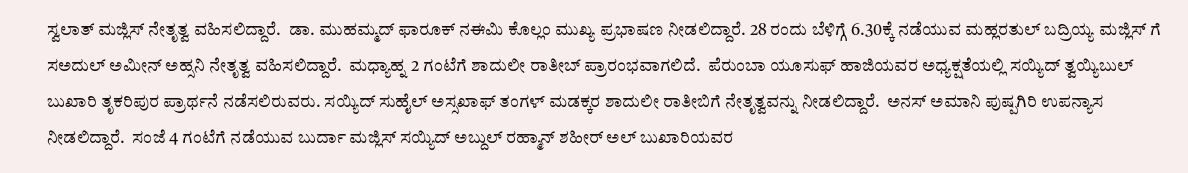ಸ್ವಲಾತ್ ಮಜ್ಲಿಸ್ ನೇತೃತ್ವ ವಹಿಸಲಿದ್ದಾರೆ.  ಡಾ. ಮುಹಮ್ಮದ್ ಫಾರೂಕ್ ನಈಮಿ ಕೊಲ್ಲಂ ಮುಖ್ಯ ಪ್ರಭಾಷಣ ನೀಡಲಿದ್ದಾರೆ. 28 ರಂದು ಬೆಳಿಗ್ಗೆ 6.30ಕ್ಕೆ ನಡೆಯುವ ಮಹ್ಲರತುಲ್ ಬದ್ರಿಯ್ಯ ಮಜ್ಲಿಸ್ ಗೆ ಸಅದುಲ್ ಅಮೀನ್ ಅಹ್ಸನಿ ನೇತೃತ್ವ ವಹಿಸಲಿದ್ದಾರೆ.  ಮಧ್ಯಾಹ್ನ 2 ಗಂಟೆಗೆ ಶಾದುಲೀ ರಾತೀಬ್ ಪ್ರಾರಂಭವಾಗಲಿದೆ.  ಪೆರುಂಬಾ ಯೂಸುಫ್ ಹಾಜಿಯವರ ಅಧ್ಯಕ್ಷತೆಯಲ್ಲಿ ಸಯ್ಯಿದ್ ತ್ವಯ್ಯಿಬುಲ್ ಬುಖಾರಿ ತೃಕರಿಪುರ ಪ್ರಾರ್ಥನೆ ನಡೆಸಲಿರುವರು. ಸಯ್ಯಿದ್ ಸುಹೈಲ್ ಅಸ್ಸಖಾಫ್ ತಂಗಳ್ ಮಡಕ್ಕರ ಶಾದುಲೀ ರಾತೀಬಿಗೆ ನೇತೃತ್ವವನ್ನು ನೀಡಲಿದ್ದಾರೆ.  ಅನಸ್ ಅಮಾನಿ ಪುಷ್ಪಗಿರಿ ಉಪನ್ಯಾಸ ನೀಡಲಿದ್ದಾರೆ.  ಸಂಜೆ 4 ಗಂಟೆಗೆ ನಡೆಯುವ ಬುರ್ದಾ ಮಜ್ಲಿಸ್ ಸಯ್ಯಿದ್ ಅಬ್ದುಲ್ ರಹ್ಮಾನ್ ಶಹೀರ್ ಅಲ್ ಬುಖಾರಿಯವರ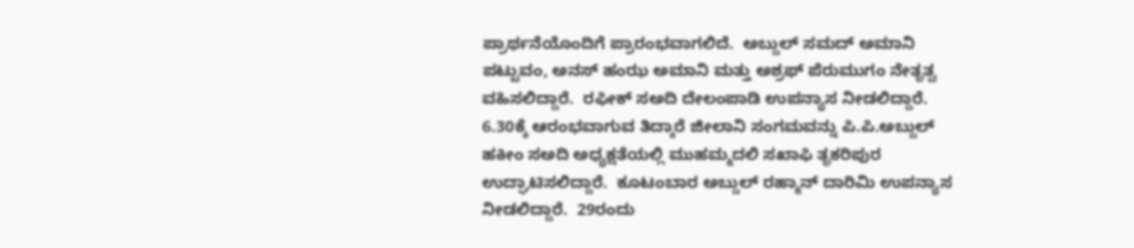ಪ್ರಾರ್ಥನೆಯೊಂದಿಗೆ ಪ್ರಾರಂಭವಾಗಲಿದೆ.  ಅಬ್ದುಲ್ ಸಮದ್ ಅಮಾನಿ ಪಟ್ಟುವಂ, ಅನಸ್ ಹಂಝ ಅಮಾನಿ ಮತ್ತು ಅಶ್ರಫ್ ಪೆರುಮುಗಂ ನೇತೃತ್ವ ವಹಿಸಲಿದ್ದಾರೆ.  ರಫೀಕ್ ಸಅದಿ ದೇಲಂಪಾಡಿ ಉಪನ್ಯಾಸ ನೀಡಲಿದ್ದಾರೆ. 6.30ಕ್ಕೆ ಆರಂಭವಾಗುವ ತಿದ್ಕಾರೆ ಜೀಲಾನಿ ಸಂಗಮವನ್ನು ಪಿ.ಪಿ.ಅಬ್ದುಲ್ ಹಕೀಂ ಸಅದಿ ಅಧ್ಯಕ್ಷತೆಯಲ್ಲಿ ಮುಹಮ್ಮದಲಿ ಸಖಾಫಿ ತೃಕರಿಪುರ ಉದ್ಘಾಟಿಸಲಿದ್ದಾರೆ.  ಕೂಟಂಬಾರ ಅಬ್ದುಲ್ ರಹ್ಮಾನ್ ದಾರಿಮಿ ಉಪನ್ಯಾಸ ನೀಡಲಿದ್ದಾರೆ.  29ರಂದು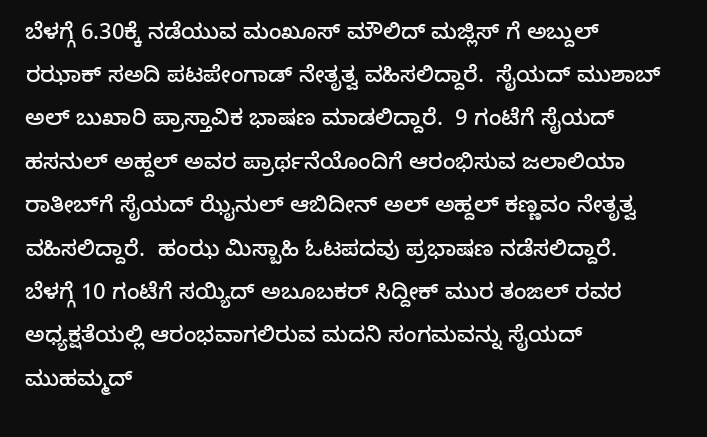ಬೆಳಗ್ಗೆ 6.30ಕ್ಕೆ ನಡೆಯುವ ಮಂಖೂಸ್ ಮೌಲಿದ್ ಮಜ್ಲಿಸ್ ಗೆ ಅಬ್ದುಲ್ ರಝಾಕ್ ಸಅದಿ ಪಟಪೇಂಗಾಡ್ ನೇತೃತ್ವ ವಹಿಸಲಿದ್ದಾರೆ.  ಸೈಯದ್ ಮುಶಾಬ್ ಅಲ್ ಬುಖಾರಿ ಪ್ರಾಸ್ತಾವಿಕ ಭಾಷಣ ಮಾಡಲಿದ್ದಾರೆ.  9 ಗಂಟೆಗೆ ಸೈಯದ್ ಹಸನುಲ್ ಅಹ್ದಲ್ ಅವರ ಪ್ರಾರ್ಥನೆಯೊಂದಿಗೆ ಆರಂಭಿಸುವ ಜಲಾಲಿಯಾ ರಾತೀಬ್‌ಗೆ ಸೈಯದ್ ಝೈನುಲ್ ಆಬಿದೀನ್ ಅಲ್ ಅಹ್ದಲ್ ಕಣ್ಣವಂ ನೇತೃತ್ವ ವಹಿಸಲಿದ್ದಾರೆ.  ಹಂಝ ಮಿಸ್ಬಾಹಿ ಓಟಪದವು ಪ್ರಭಾಷಣ ನಡೆಸಲಿದ್ದಾರೆ.  ಬೆಳಗ್ಗೆ 10 ಗಂಟೆಗೆ ಸಯ್ಯಿದ್ ಅಬೂಬಕರ್ ಸಿದ್ದೀಕ್ ಮುರ ತಂಙಲ್ ರವರ ಅಧ್ಯಕ್ಷತೆಯಲ್ಲಿ ಆರಂಭವಾಗಲಿರುವ ಮದನಿ ಸಂಗಮವನ್ನು ಸೈಯದ್ ಮುಹಮ್ಮದ್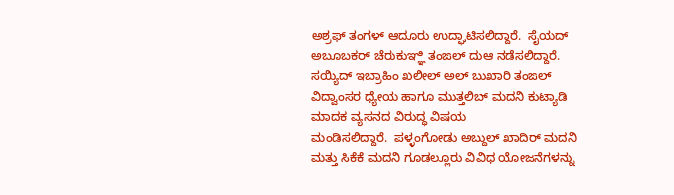ಅಶ್ರಫ್ ತಂಗಳ್ ಆದೂರು ಉದ್ಘಾಟಿಸಲಿದ್ದಾರೆ.  ಸೈಯದ್ ಅಬೂಬಕರ್ ಚೆರುಕುಞ್ಞಿ ತಂಙಲ್ ದುಆ ನಡೆಸಲಿದ್ದಾರೆ.
ಸಯ್ಯಿದ್ ಇಬ್ರಾಹಿಂ ಖಲೀಲ್ ಅಲ್ ಬುಖಾರಿ ತಂಙಲ್ ವಿದ್ವಾಂಸರ ಧ್ಯೇಯ ಹಾಗೂ ಮುತ್ತಲಿಬ್ ಮದನಿ ಕುಟ್ಯಾಡಿ ಮಾದಕ ವ್ಯಸನದ ವಿರುದ್ಧ ವಿಷಯ
ಮಂಡಿಸಲಿದ್ದಾರೆ.  ಪಳ್ಳಂಗೋಡು ಅಬ್ದುಲ್ ಖಾದಿರ್ ಮದನಿ ಮತ್ತು ಸಿಕೆಕೆ ಮದನಿ ಗೂಡಲ್ಲೂರು ವಿವಿಧ ಯೋಜನೆಗಳನ್ನು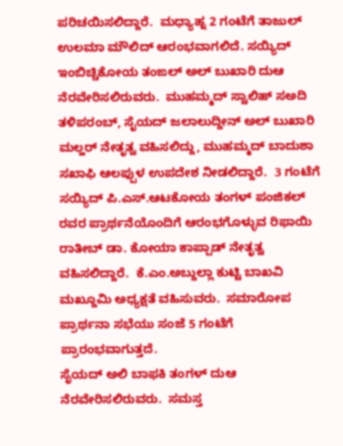ಪರಿಚಯಿಸಲಿದ್ದಾರೆ.  ಮಧ್ಯಾಹ್ನ 2 ಗಂಟೆಗೆ ತಾಜುಲ್ ಉಲಮಾ ಮೌಲಿದ್ ಆರಂಭವಾಗಲಿದೆ. ಸಯ್ಯಿದ್ ಇಂಬಿಚ್ಚಿಕೋಯ ತಂಙಲ್ ಅಲ್ ಬುಖಾರಿ ದುಆ ನೆರವೇರಿಸಲಿರುವರು.  ಮುಹಮ್ಮದ್ ಸ್ವಾಲಿಹ್ ಸಅದಿ ತಳಿಪರಂಬ್, ಸೈಯದ್ ಜಲಾಲುದ್ದೀನ್ ಅಲ್ ಬುಖಾರಿ ಮಲ್ಹರ್ ನೇತೃತ್ವ ವಹಿಸಲಿದ್ದು, ಮುಹಮ್ಮದ್ ಬಾದುಶಾ ಸಖಾಫಿ ಆಲಪ್ಪುಳ ಉಪದೇಶ ನೀಡಲಿದ್ದಾರೆ.  3 ಗಂಟೆಗೆ ಸಯ್ಯಿದ್ ಪಿ.ಎಸ್.ಆಟಕೋಯ ತಂಗಳ್ ಪಂಜಿಕಲ್ ರವರ ಪ್ರಾರ್ಥನೆಯೊಂದಿಗೆ ಆರಂಭಗೊಳ್ಳುವ ರಿಫಾಯಿ ರಾತೀಬ್ ಡಾ. ಕೋಯಾ ಕಾಪ್ಪಾಡ್ ನೇತೃತ್ವ ವಹಿಸಲಿದ್ದಾರೆ.  ಕೆ.ಎಂ.ಅಬ್ದುಲ್ಲಾ ಕುಟ್ಟಿ ಬಾಖವಿ ಮಖ್ದೂಮಿ ಅಧ್ಯಕ್ಷತೆ ವಹಿಸುವರು.  ಸಮಾರೋಪ ಪ್ರಾರ್ಥನಾ ಸಭೆಯು ಸಂಜೆ 5 ಗಂಟೆಗೆ ಪ್ರಾರಂಭವಾಗುತ್ತದೆ.
ಸೈಯದ್ ಅಲಿ ಬಾಫಕಿ ತಂಗಳ್ ದುಆ ನೆರವೇರಿಸಲಿರುವರು.  ಸಮಸ್ತ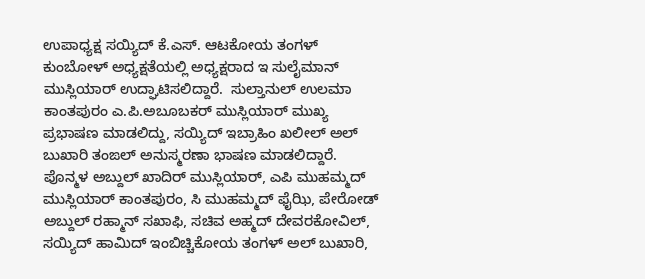ಉಪಾಧ್ಯಕ್ಷ ಸಯ್ಯಿದ್ ಕೆ.ಎಸ್. ಆಟಕೋಯ ತಂಗಳ್ ಕುಂಬೋಳ್ ಅಧ್ಯಕ್ಷತೆಯಲ್ಲಿ ಅಧ್ಯಕ್ಷರಾದ ಇ ಸುಲೈಮಾನ್ ಮುಸ್ಲಿಯಾರ್ ಉದ್ಘಾಟಿಸಲಿದ್ದಾರೆ.  ಸುಲ್ತಾನುಲ್ ಉಲಮಾ ಕಾಂತಪುರಂ ಎ.ಪಿ.ಅಬೂಬಕರ್ ಮುಸ್ಲಿಯಾರ್ ಮುಖ್ಯ ಪ್ರಭಾಷಣ ಮಾಡಲಿದ್ದು, ಸಯ್ಯಿದ್ ಇಬ್ರಾಹಿಂ ಖಲೀಲ್ ಅಲ್ ಬುಖಾರಿ ತಂಙಲ್ ಅನುಸ್ಮರಣಾ ಭಾಷಣ ಮಾಡಲಿದ್ದಾರೆ.  ಪೊನ್ಮಳ ಅಬ್ದುಲ್ ಖಾದಿರ್ ಮುಸ್ಲಿಯಾರ್, ಎಪಿ ಮುಹಮ್ಮದ್ ಮುಸ್ಲಿಯಾರ್ ಕಾಂತಪುರಂ, ಸಿ ಮುಹಮ್ಮದ್ ಫೈಝಿ, ಪೇರೋಡ್ ಅಬ್ದುಲ್ ರಹ್ಮಾನ್ ಸಖಾಫಿ, ಸಚಿವ ಅಹ್ಮದ್ ದೇವರಕೋವಿಲ್, ಸಯ್ಯಿದ್ ಹಾಮಿದ್ ಇಂಬಿಚ್ಚಿಕೋಯ ತಂಗಳ್ ಅಲ್ ಬುಖಾರಿ,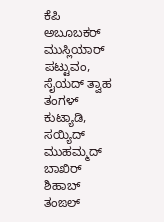ಕೆಪಿ ಅಬೂಬಕರ್ ಮುಸ್ಲಿಯಾರ್ ಪಟ್ಟುವಂ, ಸೈಯದ್ ತ್ವಾಹ ತಂಗಳ್ ಕುಟ್ಯಾಡಿ, ಸಯ್ಯಿದ್ ಮುಹಮ್ಮದ್ ಬಾಖಿರ್ ಶಿಹಾಬ್ ತಂಙಲ್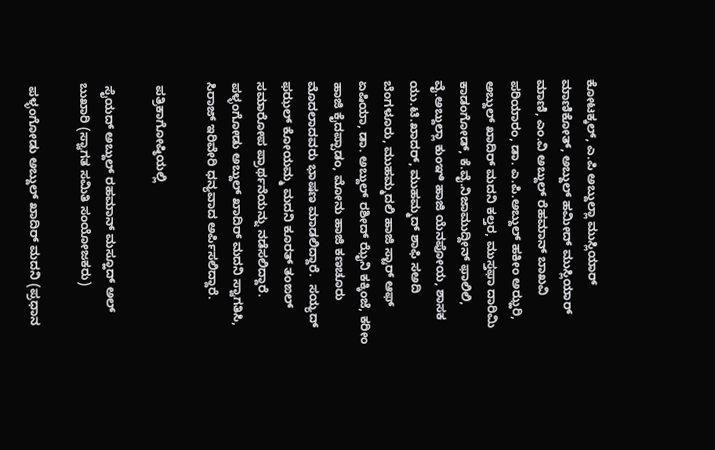ಕೋಟಕ್ಕಲ್, ಎ.ಪಿ ಅಬ್ದುಲ್ಲಾ ಮುಸ್ಲಿಯಾರ್ ಮಾಣಿಕೋತ್, ಅಬ್ದುಲ್ ಹಮೀದ್ ಮುಸ್ಲಿಯಾರ್ ಮಾಣಿ, ಎಂ.ವಿ ಅಬ್ದುಲ್ ರೆಹಮಾನ್ ಬಾಖವಿ ಪರಿಯಾರಂ, ಡಾ. ಎ.ಪಿ.ಅಬ್ದುಲ್ ಹಕೀಂ ಅಝ್ಹರಿ, ಅಬ್ದುಲ್ ಖಾದಿರ್ ಮದನಿ ಕಲ್ತರ, ಮುಸ್ತಫಾ ದಾರಿಮಿ ಕಾಡಂಗೋಡ್, ಕೆ.ವೈ.ನಿಜಾಮುದ್ದೀನ್ ಫಾಲಿಲಿ, ವೈ.ಅಬ್ದುಲ್ಲಾ ಕುಂಞಿ ಹಾಜಿ ಯೆನಪೋಯ, ಶಾಸಕ ಯು.ಟಿ.ಖಾದರ್, ಮುಹಮ್ಮದ್ ಶಾಫಿ ಸಅದಿ ಬೆಂಗಳೂರು, ಮುಹಮ್ಮದಲಿ ಹಾಜಿ ಸ್ಟಾರ್ ಆಫ್ ಏಷಿಯಾ, ಡಾ. ಅಬ್ದುಲ್ ರಶೀದ್ ಝೈನಿ ಕಕ್ಕಿಂಜೆ, ಕರೀಂ ಹಾಜಿ ಕೈದಪ್ಪಾಡಂ, ಮೋನು ಹಾಜಿ ಕಣಚೂರು ಮೊದಲಾದವರು ಭಾಷಣ ಮಾಡಲಿದ್ದಾರೆ.  ಸಯ್ಯದ್ ಫಝಲ್ ಕೋಯಮ್ಮ ಮದನಿ ಕೂರತ್ ತಂಙಲ್ ಸಮಾರೋಪ ಪ್ರಾರ್ಥನೆಯನ್ನು ನಡೆಸಲಿದ್ದಾರೆ.  ಪಳ್ಳಂಗೋಡು ಅಬ್ದುಲ್ ಖಾದಿರ್ ಮದನಿ ಸ್ವಾಗತಿಸಿ, ಸಿರಾಜ್ ಇರಿವೇರಿ ಧನ್ಯವಾದ ಅರ್ಪಿಸಲಿದ್ದಾರೆ.

 ಪತ್ರಿಕಾಗೋಷ್ಠಿಯಲ್ಲಿ

 ಸೈಯದ್ ಅಬ್ದುಲ್ ರಹಮಾನ್ ಮಸ್ಹೂದ್ ಅಲ್ ಬುಖಾರಿ (ಸ್ವಾಗತ ಸಮಿತಿ ಸಂಯೋಜಕರು)

 ಪಳ್ಳಂಗೋಡು ಅಬ್ದುಲ್ ಖಾದಿರ್ ಮದನಿ (ಪ್ರಧಾನ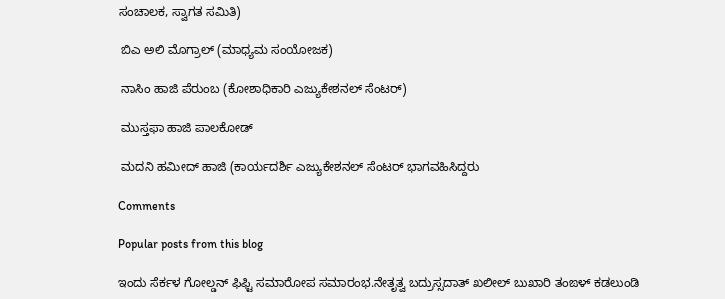ಸಂಚಾಲಕ, ಸ್ವಾಗತ ಸಮಿತಿ)

 ಬಿಎ ಅಲಿ ಮೊಗ್ರಾಲ್ (ಮಾಧ್ಯಮ ಸಂಯೋಜಕ)

 ನಾಸಿಂ ಹಾಜಿ ಪೆರುಂಬ (ಕೋಶಾಧಿಕಾರಿ ಎಜ್ಯುಕೇಶನಲ್ ಸೆಂಟರ್)

 ಮುಸ್ತಫಾ ಹಾಜಿ ಪಾಲಕೋಡ್

 ಮದನಿ ಹಮೀದ್ ಹಾಜಿ (ಕಾರ್ಯದರ್ಶಿ ಎಜ್ಯುಕೇಶನಲ್ ಸೆಂಟರ್ ಭಾಗವಹಿಸಿದ್ದರು

Comments

Popular posts from this blog

ಇಂದು ಸೆರ್ಕಳ ಗೋಲ್ಡನ್ ಫಿಫ್ಟಿ ಸಮಾರೋಪ ಸಮಾರಂಭ.ನೇತೃತ್ವ ಬದ್ರುಸ್ಸದಾತ್ ಖಲೀಲ್ ಬುಖಾರಿ ತಂಙಳ್ ಕಡಲುಂಡಿ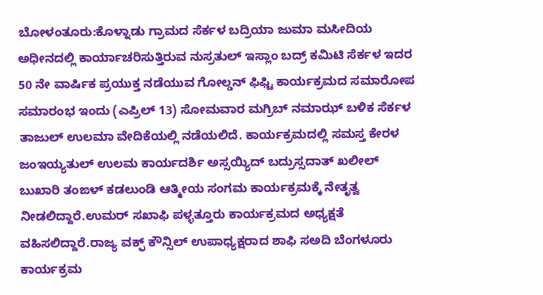ಬೋಳಂತೂರು:ಕೊಳ್ನಾಡು ಗ್ರಾಮದ ಸೆರ್ಕಳ ಬದ್ರಿಯಾ ಜುಮಾ ಮಸೀದಿಯ ಅಧೀನದಲ್ಲಿ ಕಾರ್ಯಾಚರಿಸುತ್ತಿರುವ ನುಸ್ರತುಲ್ ಇಸ್ಲಾಂ ಬದ್ರ್ ಕಮಿಟಿ ಸೆರ್ಕಳ ಇದರ 50 ನೇ ವಾರ್ಷಿಕ ಪ್ರಯುಕ್ತ ನಡೆಯುವ ಗೋಲ್ಡನ್ ಫಿಫ್ಟಿ ಕಾರ್ಯಕ್ರಮದ ಸಮಾರೋಪ ಸಮಾರಂಭ ಇಂದು (ಎಪ್ರಿಲ್ 13) ಸೋಮವಾರ ಮಗ್ರಿಬ್ ನಮಾಝ್ ಬಳಿಕ ಸೆರ್ಕಳ ತಾಜುಲ್ ಉಲಮಾ ವೇದಿಕೆಯಲ್ಲಿ ನಡೆಯಲಿದೆ. ಕಾರ್ಯಕ್ರಮದಲ್ಲಿ ಸಮಸ್ತ ಕೇರಳ ಜಂಇಯ್ಯತುಲ್ ಉಲಮ ಕಾರ್ಯದರ್ಶಿ ಅಸ್ಸಯ್ಯಿದ್ ಬದ್ರುಸ್ಸದಾತ್ ಖಲೀಲ್ ಬುಖಾರಿ ತಂಙಳ್ ಕಡಲುಂಡಿ ಆತ್ಮೀಯ ಸಂಗಮ ಕಾರ್ಯಕ್ರಮಕ್ಕೆ ನೇತೃತ್ವ ನೀಡಲಿದ್ದಾರೆ.ಉಮರ್ ಸಖಾಫಿ ಪಳ್ಳತ್ತೂರು ಕಾರ್ಯಕ್ರಮದ ಅಧ್ಯಕ್ಷತೆ ವಹಿಸಲಿದ್ದಾರೆ.ರಾಜ್ಯ ವಕ್ಫ್ ಕೌನ್ಸಿಲ್ ಉಪಾಧ್ಯಕ್ಷರಾದ ಶಾಫಿ ಸಅದಿ ಬೆಂಗಳೂರು ಕಾರ್ಯಕ್ರಮ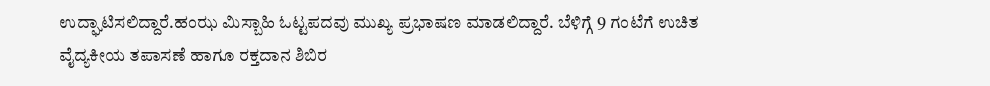ಉದ್ಘಾಟಿಸಲಿದ್ದಾರೆ.ಹಂಝ ಮಿಸ್ಬಾಹಿ ಓಟ್ಟಪದವು ಮುಖ್ಯ ಪ್ರಭಾಷಣ ಮಾಡಲಿದ್ದಾರೆ. ಬೆಳಿಗ್ಗೆ 9 ಗಂಟೆಗೆ ಉಚಿತ ವೈದ್ಯಕೀಯ ತಪಾಸಣೆ ಹಾಗೂ ರಕ್ತದಾನ ಶಿಬಿರ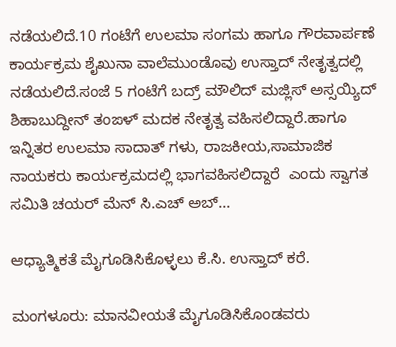ನಡೆಯಲಿದೆ.10 ಗಂಟೆಗೆ ಉಲಮಾ ಸಂಗಮ ಹಾಗೂ ಗೌರವಾರ್ಪಣೆ ಕಾರ್ಯಕ್ರಮ ಶೈಖುನಾ ವಾಲೆಮುಂಡೊವು ಉಸ್ತಾದ್ ನೇತೃತ್ವದಲ್ಲಿ ನಡೆಯಲಿದೆ.ಸಂಜೆ 5 ಗಂಟೆಗೆ ಬದ್ರ್ ಮೌಲಿದ್ ಮಜ್ಲಿಸ್ ಅಸ್ಸಯ್ಯಿದ್ ಶಿಹಾಬುದ್ದೀನ್ ತಂಙಳ್ ಮದಕ ನೇತೃತ್ವ ವಹಿಸಲಿದ್ದಾರೆ.ಹಾಗೂ ಇನ್ನಿತರ ಉಲಮಾ ಸಾದಾತ್ ಗಳು, ರಾಜಕೀಯ,ಸಾಮಾಜಿಕ ನಾಯಕರು ಕಾರ್ಯಕ್ರಮದಲ್ಲಿ ಭಾಗವಹಿಸಲಿದ್ದಾರೆ  ಎಂದು ಸ್ವಾಗತ ಸಮಿತಿ ಚಯರ್ ಮೆನ್ ಸಿ.ಎಚ್ ಅಬ್...

ಆಧ್ಯಾತ್ಮಿಕತೆ ಮೈಗೂಡಿಸಿಕೊಳ್ಳಲು ಕೆ.ಸಿ. ಉಸ್ತಾದ್ ಕರೆ.

ಮಂಗಳೂರು: ಮಾನವೀಯತೆ ಮೈಗೂಡಿಸಿಕೊಂಡವರು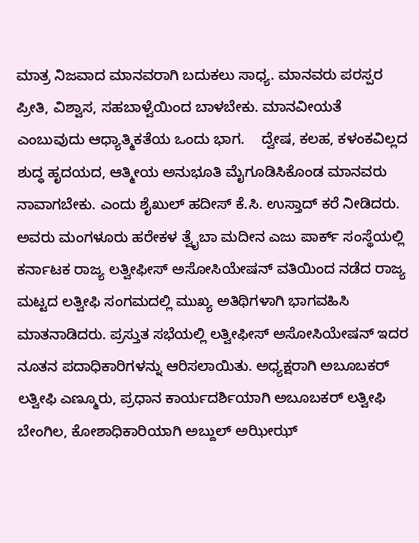ಮಾತ್ರ ನಿಜವಾದ ಮಾನವರಾಗಿ ಬದುಕಲು ಸಾಧ್ಯ. ಮಾನವರು ಪರಸ್ಪರ ಪ್ರೀತಿ, ವಿಶ್ವಾಸ, ಸಹಬಾಳ್ವೆಯಿಂದ ಬಾಳಬೇಕು. ಮಾನವೀಯತೆ ಎಂಬುವುದು ಆಧ್ಯಾತ್ಮಿಕತೆಯ ಒಂದು ಭಾಗ.    ದ್ವೇಷ, ಕಲಹ, ಕಳಂಕವಿಲ್ಲದ ಶುದ್ಧ ಹೃದಯದ, ಆತ್ಮೀಯ ಅನುಭೂತಿ ಮೈಗೂಡಿಸಿಕೊಂಡ ಮಾನವರು ನಾವಾಗಬೇಕು. ಎಂದು ಶೈಖುಲ್ ಹದೀಸ್ ಕೆ.ಸಿ. ಉಸ್ತಾದ್ ಕರೆ ನೀಡಿದರು. ಅವರು ಮಂಗಳೂರು ಹರೇಕಳ ತ್ವೈಬಾ ಮದೀನ ಎಜು ಪಾರ್ಕ್ ಸಂಸ್ಥೆಯಲ್ಲಿ  ಕರ್ನಾಟಕ ರಾಜ್ಯ ಲತ್ವೀಫೀಸ್ ಅಸೋಸಿಯೇಷನ್ ವತಿಯಿಂದ ನಡೆದ ರಾಜ್ಯ ಮಟ್ಟದ ಲತ್ವೀಫಿ ಸಂಗಮದಲ್ಲಿ ಮುಖ್ಯ ಅತಿಥಿಗಳಾಗಿ ಭಾಗವಹಿಸಿ ಮಾತನಾಡಿದರು. ಪ್ರಸ್ತುತ ಸಭೆಯಲ್ಲಿ ಲತ್ವೀಫೀಸ್ ಅಸೋಸಿಯೇಷನ್ ಇದರ ನೂತನ ಪದಾಧಿಕಾರಿಗಳನ್ನು ಆರಿಸಲಾಯಿತು. ಅಧ್ಯಕ್ಷರಾಗಿ ಅಬೂಬಕರ್ ಲತ್ವೀಫಿ ಎಣ್ಮೂರು, ಪ್ರಧಾನ ಕಾರ್ಯದರ್ಶಿಯಾಗಿ ಅಬೂಬಕರ್ ಲತ್ವೀಫಿ ಬೇಂಗಿಲ, ಕೋಶಾಧಿಕಾರಿಯಾಗಿ ಅಬ್ದುಲ್ ಅಝೀಝ್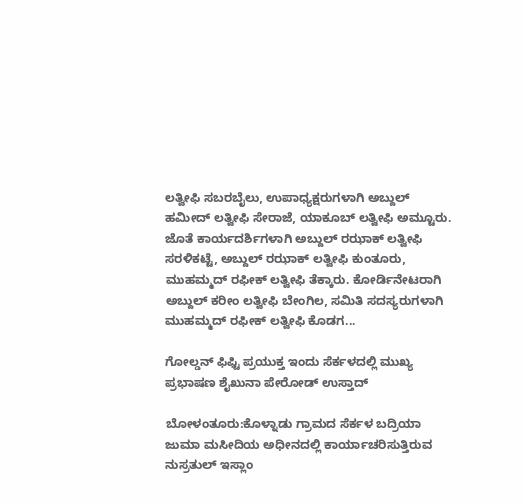ಲತ್ವೀಫಿ ಸಬರಬೈಲು, ಉಪಾಧ್ಯಕ್ಷರುಗಳಾಗಿ ಅಬ್ದುಲ್ ಹಮೀದ್ ಲತ್ವೀಫಿ ಸೇರಾಜೆ, ಯಾಕೂಬ್ ಲತ್ವೀಫಿ ಅಮ್ಟೂರು. ಜೊತೆ ಕಾರ್ಯದರ್ಶಿಗಳಾಗಿ ಅಬ್ದುಲ್ ರಝಾಕ್ ಲತ್ವೀಫಿ ಸರಳಿಕಟ್ಟೆ, ಅಬ್ದುಲ್ ರಝಾಕ್ ಲತ್ವೀಫಿ ಕುಂತೂರು, ಮುಹಮ್ಮದ್ ರಫೀಕ್ ಲತ್ವೀಫಿ ತೆಕ್ಕಾರು. ಕೋರ್ಡಿನೇಟರಾಗಿ ಅಬ್ದುಲ್ ಕರೀಂ ಲತ್ವೀಫಿ ಬೇಂಗಿಲ, ಸಮಿತಿ ಸದಸ್ಯರುಗಳಾಗಿ ಮುಹಮ್ಮದ್ ರಫೀಕ್ ಲತ್ವೀಫಿ ಕೊಡಗ...

ಗೋಲ್ಡನ್ ಫಿಫ್ಟಿ ಪ್ರಯುಕ್ತ ಇಂದು ಸೆರ್ಕಳದಲ್ಲಿ ಮುಖ್ಯ ಪ್ರಭಾಷಣ ಶೈಖುನಾ ಪೇರೋಡ್ ಉಸ್ತಾದ್

ಬೋಳಂತೂರು:ಕೊಳ್ನಾಡು ಗ್ರಾಮದ ಸೆರ್ಕಳ ಬದ್ರಿಯಾ ಜುಮಾ ಮಸೀದಿಯ ಅಧೀನದಲ್ಲಿ ಕಾರ್ಯಾಚರಿಸುತ್ತಿರುವ ನುಸ್ರತುಲ್ ಇಸ್ಲಾಂ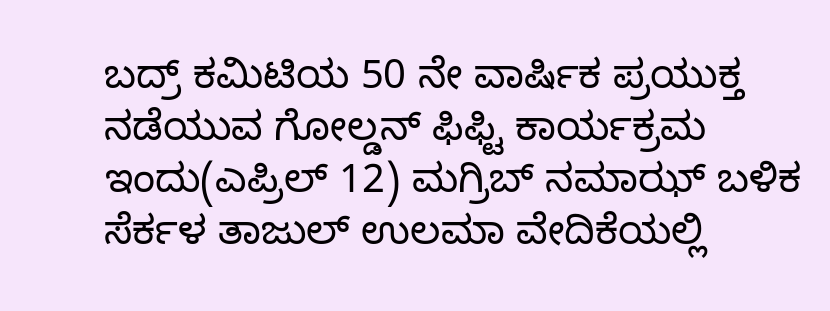ಬದ್ರ್ ಕಮಿಟಿಯ 50 ನೇ ವಾರ್ಷಿಕ ಪ್ರಯುಕ್ತ ನಡೆಯುವ ಗೋಲ್ಡನ್ ಫಿಫ್ಟಿ ಕಾರ್ಯಕ್ರಮ ಇಂದು(ಎಪ್ರಿಲ್ 12) ಮಗ್ರಿಬ್ ನಮಾಝ್ ಬಳಿಕ ಸೆರ್ಕಳ ತಾಜುಲ್ ಉಲಮಾ ವೇದಿಕೆಯಲ್ಲಿ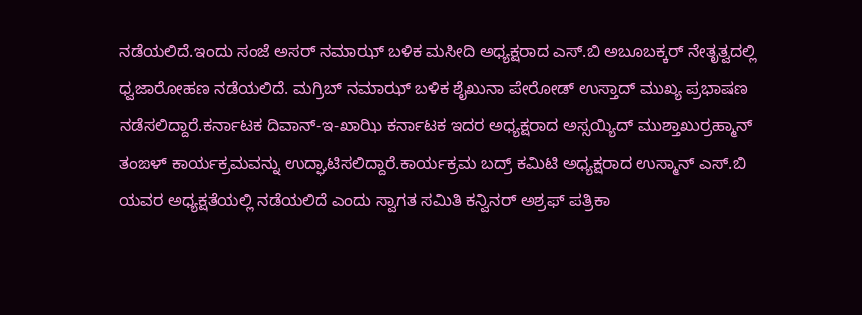ನಡೆಯಲಿದೆ.ಇಂದು ಸಂಜೆ ಅಸರ್ ನಮಾಝ್ ಬಳಿಕ ಮಸೀದಿ ಅಧ್ಯಕ್ಷರಾದ ಎಸ್.ಬಿ ಅಬೂಬಕ್ಕರ್ ನೇತೃತ್ವದಲ್ಲಿ ಧ್ವಜಾರೋಹಣ ನಡೆಯಲಿದೆ. ಮಗ್ರಿಬ್ ನಮಾಝ್ ಬಳಿಕ ಶೈಖುನಾ ಪೇರೋಡ್ ಉಸ್ತಾದ್ ಮುಖ್ಯ ಪ್ರಭಾಷಣ ನಡೆಸಲಿದ್ದಾರೆ.ಕರ್ನಾಟಕ ದಿವಾನ್-ಇ-ಖಾಝಿ ಕರ್ನಾಟಕ ಇದರ ಅಧ್ಯಕ್ಷರಾದ ಅಸ್ಸಯ್ಯಿದ್ ಮುಶ್ತಾಖುರ್ರಹ್ಮಾನ್ ತಂಙಳ್ ಕಾರ್ಯಕ್ರಮವನ್ನು ಉದ್ಘಾಟಿಸಲಿದ್ದಾರೆ.ಕಾರ್ಯಕ್ರಮ ಬದ್ರ್ ಕಮಿಟಿ ಅಧ್ಯಕ್ಷರಾದ ಉಸ್ಮಾನ್ ಎಸ್.ಬಿ ಯವರ ಅಧ್ಯಕ್ಷತೆಯಲ್ಲಿ ನಡೆಯಲಿದೆ ಎಂದು ಸ್ವಾಗತ ಸಮಿತಿ ಕನ್ವಿನರ್ ಅಶ್ರಫ್ ಪತ್ರಿಕಾ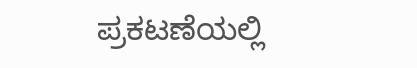ಪ್ರಕಟಣೆಯಲ್ಲಿ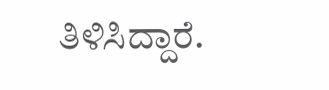ತಿಳಿಸಿದ್ದಾರೆ.